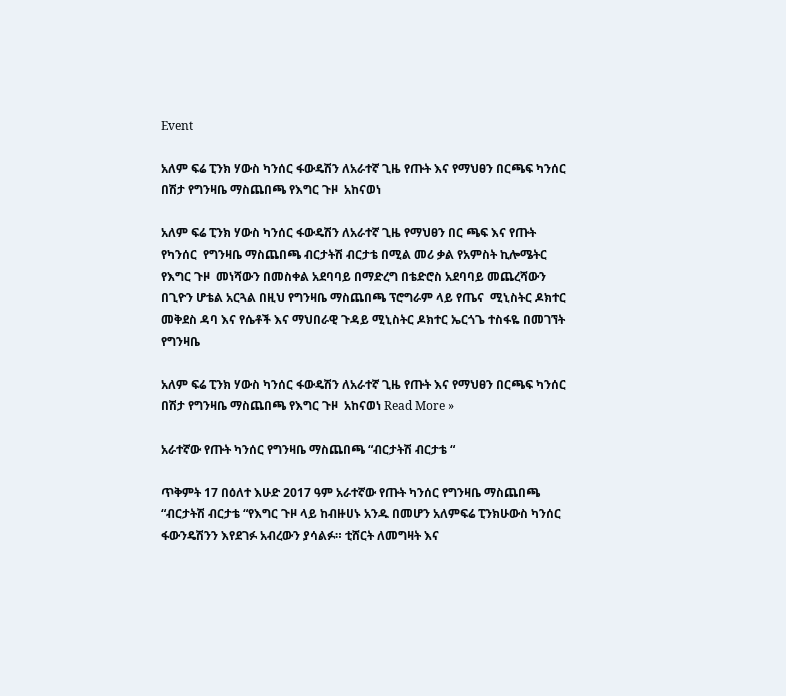Event

አለም ፍሬ ፒንክ ሃውስ ካንሰር ፋውዴሽን ለአራተኛ ጊዜ የጡት እና የማህፀን በርጫፍ ካንሰር በሽታ የግንዛቤ ማስጨበጫ የእግር ጉዞ  አከናወነ

አለም ፍሬ ፒንክ ሃውስ ካንሰር ፋውዴሽን ለአራተኛ ጊዜ የማህፀን በር ጫፍ እና የጡት  የካንሰር  የግንዛቤ ማስጨበጫ ብርታትሽ ብርታቴ በሚል መሪ ቃል የአምስት ኪሎሜትር የእግር ጉዞ  መነሻውን በመስቀል አደባባይ በማድረግ በቴድሮስ አደባባይ መጨረሻውን በጊዮን ሆቴል አርጓል በዚህ የግንዛቤ ማስጨበጫ ፕሮግራም ላይ የጤና  ሚኒስትር ዶክተር መቅደስ ዳባ እና የሴቶች እና ማህበራዊ ጉዳይ ሚኒስትር ዶክተር ኤርጎጌ ተስፋዬ በመገኘት የግንዛቤ

አለም ፍሬ ፒንክ ሃውስ ካንሰር ፋውዴሽን ለአራተኛ ጊዜ የጡት እና የማህፀን በርጫፍ ካንሰር በሽታ የግንዛቤ ማስጨበጫ የእግር ጉዞ  አከናወነ Read More »

አራተኛው የጡት ካንሰር የግንዛቤ ማስጨበጫ “ብርታትሽ ብርታቴ “

ጥቅምት 17 በዕለተ እሁድ 2017 ዓም አራተኛው የጡት ካንሰር የግንዛቤ ማስጨበጫ “ብርታትሽ ብርታቴ “የእግር ጉዞ ላይ ከብዙሀኑ አንዱ በመሆን አለምፍሬ ፒንክሁውስ ካንሰር ፋውንዴሽንን እየደገፉ አብረውን ያሳልፉ። ቲሸርት ለመግዛት እና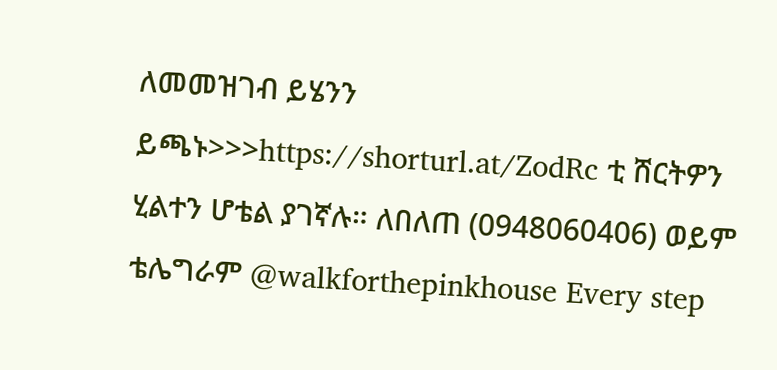ለመመዝገብ ይሄንን ይጫኑ>>>https://shorturl.at/ZodRc ቲ ሸርትዎን ሂልተን ሆቴል ያገኛሉ። ለበለጠ (0948060406) ወይም ቴሌግራም @walkforthepinkhouse Every step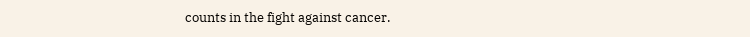counts in the fight against cancer.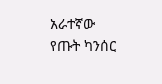አራተኛው የጡት ካንሰር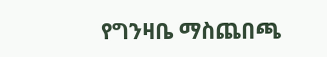የግንዛቤ ማስጨበጫ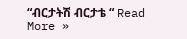“ብርታትሽ ብርታቴ “ Read More »